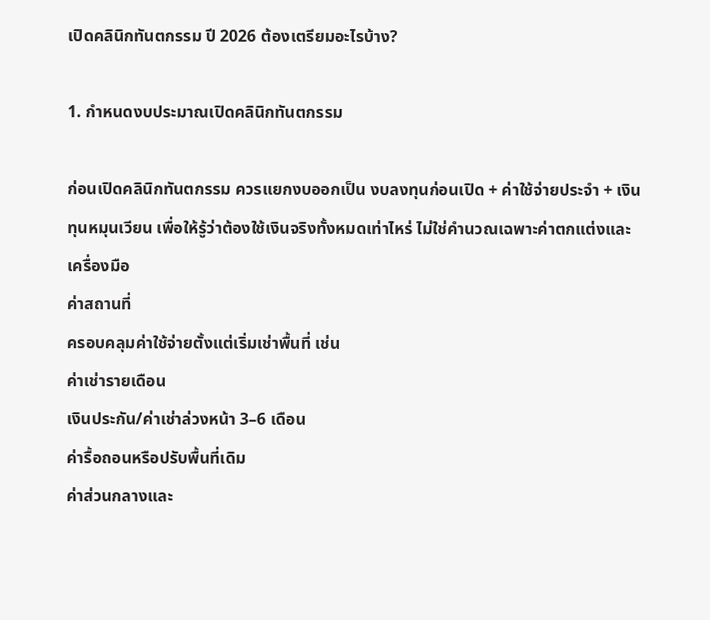เปิดคลินิกทันตกรรม ปี 2026 ต้องเตรียมอะไรบ้าง?

1. กำหนดงบประมาณเปิดคลินิกทันตกรรม

ก่อนเปิดคลินิกทันตกรรม ควรแยกงบออกเป็น งบลงทุนก่อนเปิด + ค่าใช้จ่ายประจำ + เงินทุนหมุนเวียน เพื่อให้รู้ว่าต้องใช้เงินจริงทั้งหมดเท่าไหร่ ไม่ใช่คำนวณเฉพาะค่าตกแต่งและเครื่องมือ
ค่าสถานที่
ครอบคลุมค่าใช้จ่ายตั้งแต่เริ่มเช่าพื้นที่ เช่น
ค่าเช่ารายเดือน
เงินประกัน/ค่าเช่าล่วงหน้า 3–6 เดือน
ค่ารื้อถอนหรือปรับพื้นที่เดิม
ค่าส่วนกลางและ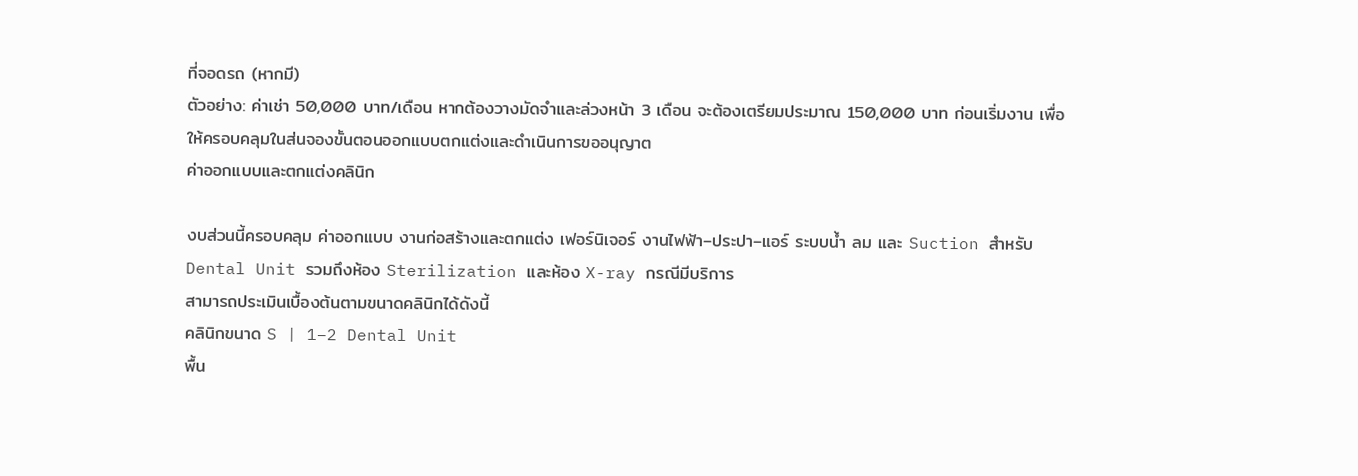ที่จอดรถ (หากมี)
ตัวอย่าง: ค่าเช่า 50,000 บาท/เดือน หากต้องวางมัดจำและล่วงหน้า 3 เดือน จะต้องเตรียมประมาณ 150,000 บาท ก่อนเริ่มงาน เพื่อให้ครอบคลุมในส่นจองขั้นตอนออกแบบตกแต่งและดำเนินการขออนุญาต
ค่าออกแบบและตกแต่งคลินิก

งบส่วนนี้ครอบคลุม ค่าออกแบบ งานก่อสร้างและตกแต่ง เฟอร์นิเจอร์ งานไฟฟ้า–ประปา–แอร์ ระบบน้ำ ลม และ Suction สำหรับ Dental Unit รวมถึงห้อง Sterilization และห้อง X-ray กรณีมีบริการ
สามารถประเมินเบื้องต้นตามขนาดคลินิกได้ดังนี้
คลินิกขนาด S | 1–2 Dental Unit
พื้น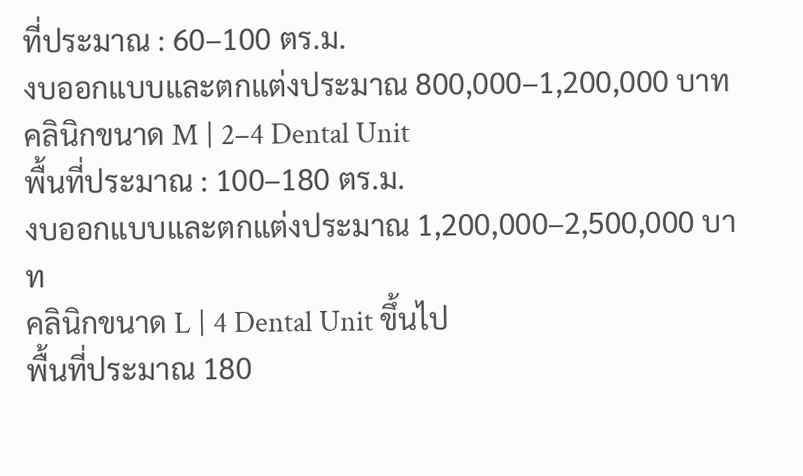ที่ประมาณ : 60–100 ตร.ม.
งบออกแบบและตกแต่งประมาณ 800,000–1,200,000 บาท
คลินิกขนาด M | 2–4 Dental Unit
พื้นที่ประมาณ : 100–180 ตร.ม.
งบออกแบบและตกแต่งประมาณ 1,200,000–2,500,000 บาท
คลินิกขนาด L | 4 Dental Unit ขึ้นไป
พื้นที่ประมาณ 180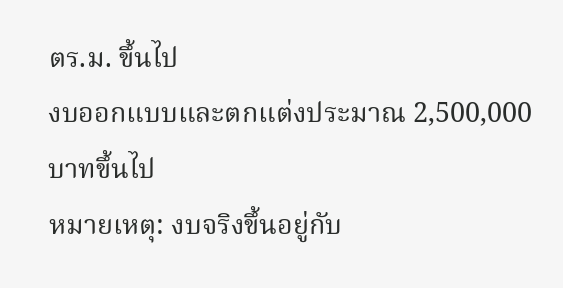ตร.ม. ขึ้นไป
งบออกแบบและตกแต่งประมาณ 2,500,000 บาทขึ้นไป
หมายเหตุ: งบจริงขึ้นอยู่กับ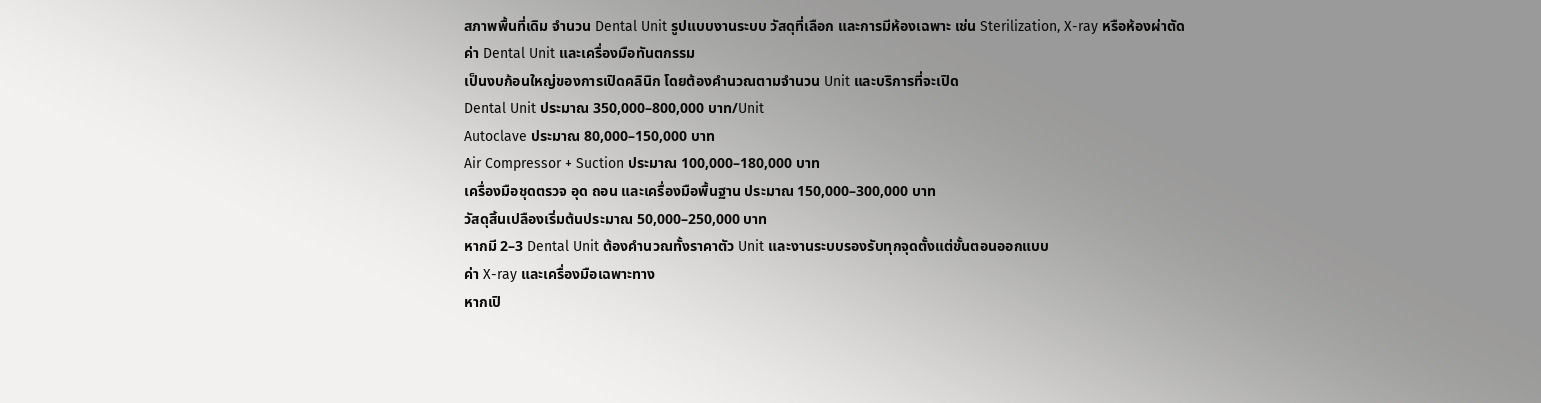สภาพพื้นที่เดิม จำนวน Dental Unit รูปแบบงานระบบ วัสดุที่เลือก และการมีห้องเฉพาะ เช่น Sterilization, X-ray หรือห้องผ่าตัด
ค่า Dental Unit และเครื่องมือทันตกรรม
เป็นงบก้อนใหญ่ของการเปิดคลินิก โดยต้องคำนวณตามจำนวน Unit และบริการที่จะเปิด
Dental Unit ประมาณ 350,000–800,000 บาท/Unit
Autoclave ประมาณ 80,000–150,000 บาท
Air Compressor + Suction ประมาณ 100,000–180,000 บาท
เครื่องมือชุดตรวจ อุด ถอน และเครื่องมือพื้นฐาน ประมาณ 150,000–300,000 บาท
วัสดุสิ้นเปลืองเริ่มต้นประมาณ 50,000–250,000 บาท
หากมี 2–3 Dental Unit ต้องคำนวณทั้งราคาตัว Unit และงานระบบรองรับทุกจุดตั้งแต่ขั้นตอนออกแบบ
ค่า X-ray และเครื่องมือเฉพาะทาง
หากเปิ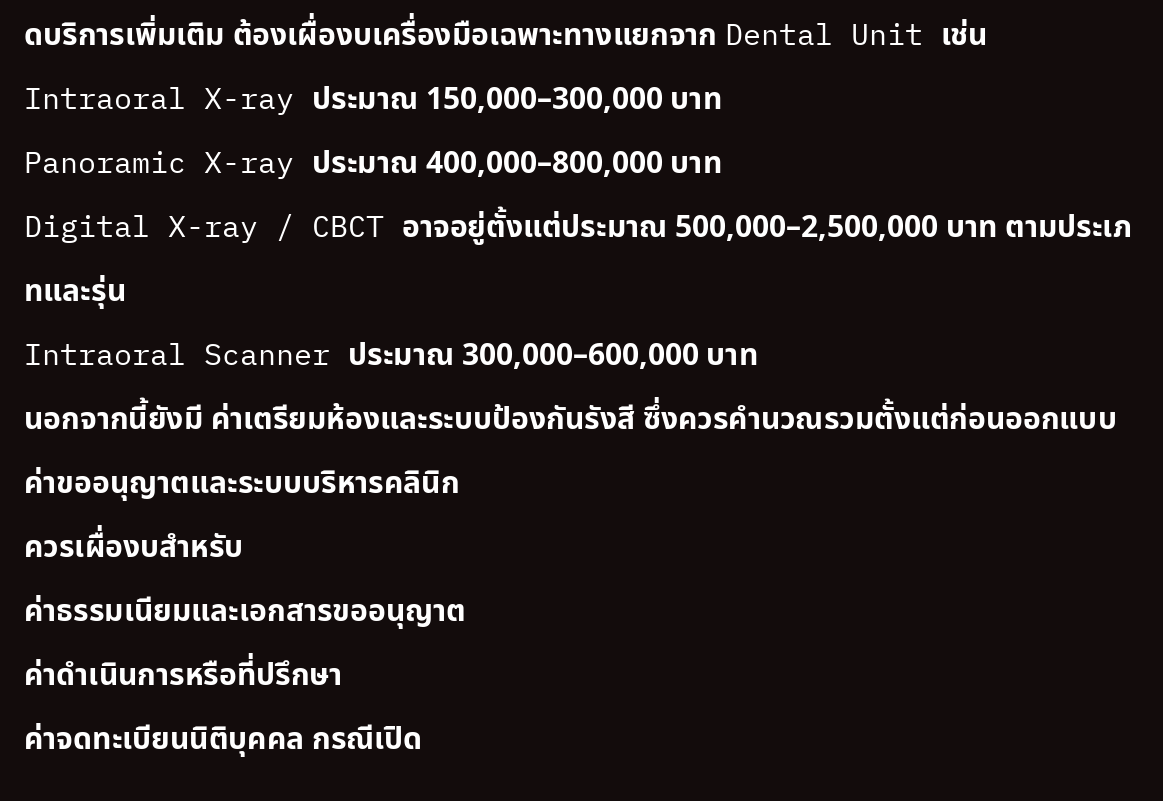ดบริการเพิ่มเติม ต้องเผื่องบเครื่องมือเฉพาะทางแยกจาก Dental Unit เช่น
Intraoral X-ray ประมาณ 150,000–300,000 บาท
Panoramic X-ray ประมาณ 400,000–800,000 บาท
Digital X-ray / CBCT อาจอยู่ตั้งแต่ประมาณ 500,000–2,500,000 บาท ตามประเภทและรุ่น
Intraoral Scanner ประมาณ 300,000–600,000 บาท
นอกจากนี้ยังมี ค่าเตรียมห้องและระบบป้องกันรังสี ซึ่งควรคำนวณรวมตั้งแต่ก่อนออกแบบ
ค่าขออนุญาตและระบบบริหารคลินิก
ควรเผื่องบสำหรับ
ค่าธรรมเนียมและเอกสารขออนุญาต
ค่าดำเนินการหรือที่ปรึกษา
ค่าจดทะเบียนนิติบุคคล กรณีเปิด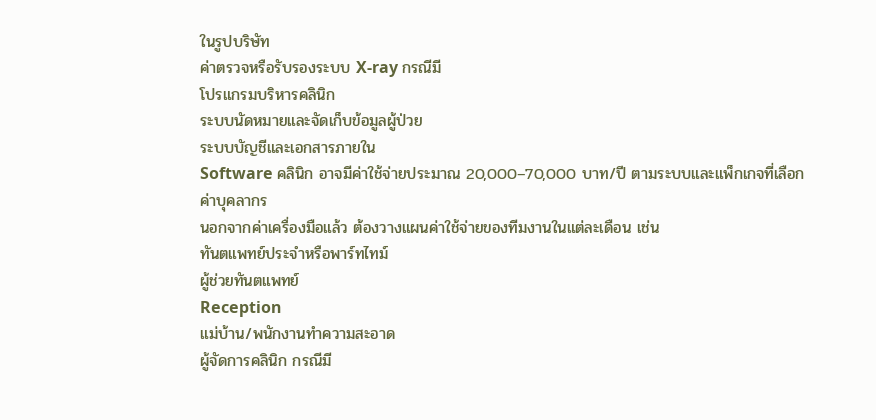ในรูปบริษัท
ค่าตรวจหรือรับรองระบบ X-ray กรณีมี
โปรแกรมบริหารคลินิก
ระบบนัดหมายและจัดเก็บข้อมูลผู้ป่วย
ระบบบัญชีและเอกสารภายใน
Software คลินิก อาจมีค่าใช้จ่ายประมาณ 20,000–70,000 บาท/ปี ตามระบบและแพ็กเกจที่เลือก
ค่าบุคลากร
นอกจากค่าเครื่องมือแล้ว ต้องวางแผนค่าใช้จ่ายของทีมงานในแต่ละเดือน เช่น
ทันตแพทย์ประจำหรือพาร์ทไทม์
ผู้ช่วยทันตแพทย์
Reception
แม่บ้าน/พนักงานทำความสะอาด
ผู้จัดการคลินิก กรณีมี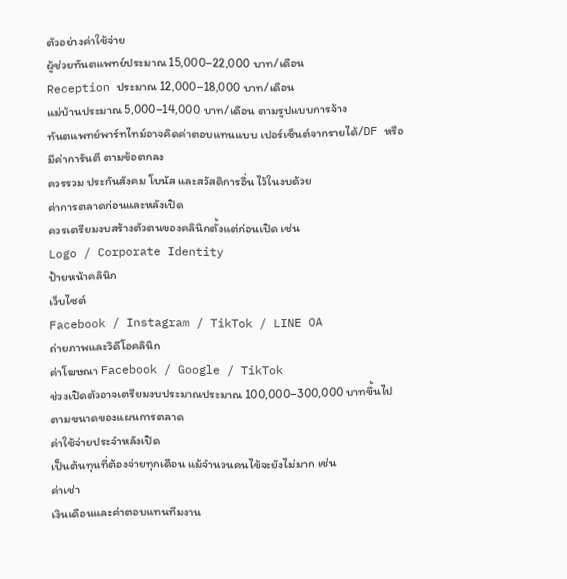ตัวอย่างค่าใช้จ่าย
ผู้ช่วยทันตแพทย์ประมาณ 15,000–22,000 บาท/เดือน
Reception ประมาณ 12,000–18,000 บาท/เดือน
แม่บ้านประมาณ 5,000–14,000 บาท/เดือน ตามรูปแบบการจ้าง
ทันตแพทย์พาร์ทไทม์อาจคิดค่าตอบแทนแบบ เปอร์เซ็นต์จากรายได้/DF หรือมีค่าการันตี ตามข้อตกลง
ควรรวม ประกันสังคม โบนัส และสวัสดิการอื่น ไว้ในงบด้วย
ค่าการตลาดก่อนและหลังเปิด
ควรเตรียมงบสร้างตัวตนของคลินิกตั้งแต่ก่อนเปิด เช่น
Logo / Corporate Identity
ป้ายหน้าคลินิก
เว็บไซต์
Facebook / Instagram / TikTok / LINE OA
ถ่ายภาพและวิดีโอคลินิก
ค่าโฆษณา Facebook / Google / TikTok
ช่วงเปิดตัวอาจเตรียมงบประมาณประมาณ 100,000–300,000 บาทขึ้นไป ตามขนาดของแผนการตลาด
ค่าใช้จ่ายประจำหลังเปิด
เป็นต้นทุนที่ต้องจ่ายทุกเดือน แม้จำนวนคนไข้จะยังไม่มาก เช่น
ค่าเช่า
เงินเดือนและค่าตอบแทนทีมงาน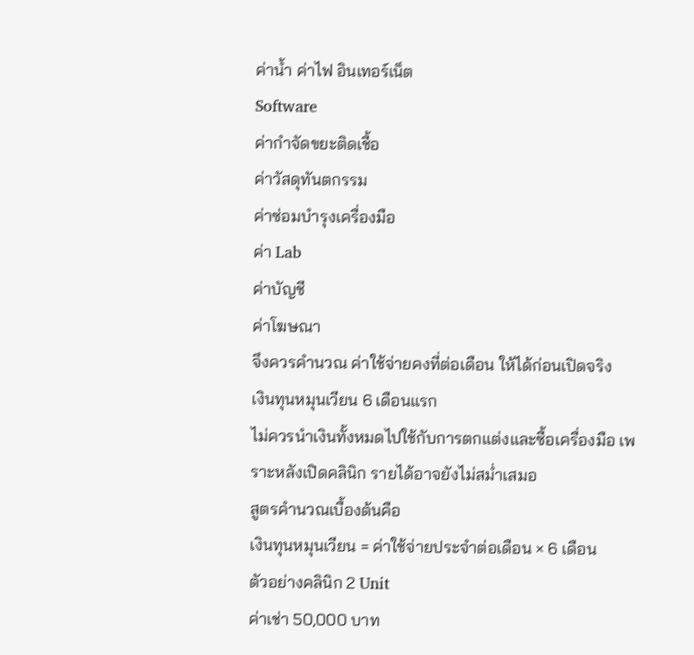ค่าน้ำ ค่าไฟ อินเทอร์เน็ต
Software
ค่ากำจัดขยะติดเชื้อ
ค่าวัสดุทันตกรรม
ค่าซ่อมบำรุงเครื่องมือ
ค่า Lab
ค่าบัญชี
ค่าโฆษณา
จึงควรคำนวณ ค่าใช้จ่ายคงที่ต่อเดือน ให้ได้ก่อนเปิดจริง
เงินทุนหมุนเวียน 6 เดือนแรก
ไม่ควรนำเงินทั้งหมดไปใช้กับการตกแต่งและซื้อเครื่องมือ เพราะหลังเปิดคลินิก รายได้อาจยังไม่สม่ำเสมอ
สูตรคำนวณเบื้องต้นคือ
เงินทุนหมุนเวียน = ค่าใช้จ่ายประจำต่อเดือน × 6 เดือน
ตัวอย่างคลินิก 2 Unit
ค่าเช่า 50,000 บาท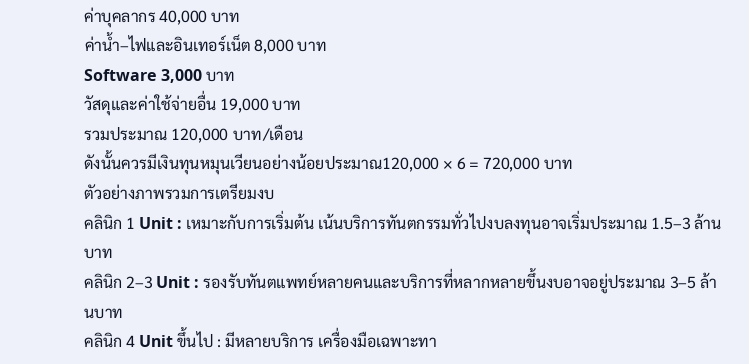ค่าบุคลากร 40,000 บาท
ค่าน้ำ–ไฟและอินเทอร์เน็ต 8,000 บาท
Software 3,000 บาท
วัสดุและค่าใช้จ่ายอื่น 19,000 บาท
รวมประมาณ 120,000 บาท/เดือน
ดังนั้นควรมีเงินทุนหมุนเวียนอย่างน้อยประมาณ120,000 × 6 = 720,000 บาท
ตัวอย่างภาพรวมการเตรียมงบ
คลินิก 1 Unit : เหมาะกับการเริ่มต้น เน้นบริการทันตกรรมทั่วไปงบลงทุนอาจเริ่มประมาณ 1.5–3 ล้านบาท
คลินิก 2–3 Unit : รองรับทันตแพทย์หลายคนและบริการที่หลากหลายขึ้นงบอาจอยู่ประมาณ 3–5 ล้านบาท
คลินิก 4 Unit ขึ้นไป : มีหลายบริการ เครื่องมือเฉพาะทา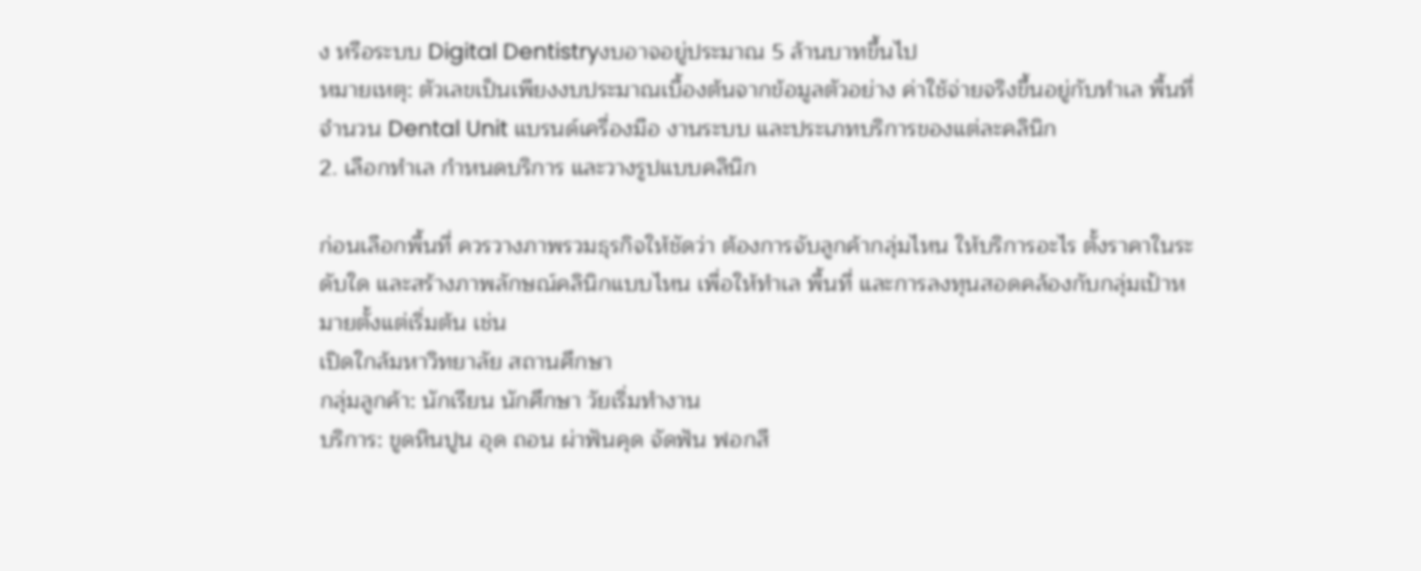ง หรือระบบ Digital Dentistryงบอาจอยู่ประมาณ 5 ล้านบาทขึ้นไป
หมายเหตุ: ตัวเลขเป็นเพียงงบประมาณเบื้องต้นจากข้อมูลตัวอย่าง ค่าใช้จ่ายจริงขึ้นอยู่กับทำเล พื้นที่ จำนวน Dental Unit แบรนด์เครื่องมือ งานระบบ และประเภทบริการของแต่ละคลินิก
2. เลือกทำเล กำหนดบริการ และวางรูปแบบคลินิก

ก่อนเลือกพื้นที่ ควรวางภาพรวมธุรกิจให้ชัดว่า ต้องการจับลูกค้ากลุ่มไหน ให้บริการอะไร ตั้งราคาในระดับใด และสร้างภาพลักษณ์คลินิกแบบไหน เพื่อให้ทำเล พื้นที่ และการลงทุนสอดคล้องกับกลุ่มเป้าหมายตั้งแต่เริ่มต้น เช่น
เปิดใกล้มหาวิทยาลัย สถานศึกษา
กลุ่มลูกค้า: นักเรียน นักศึกษา วัยเริ่มทำงาน
บริการ: ขูดหินปูน อุด ถอน ผ่าฟันคุด จัดฟัน ฟอกสี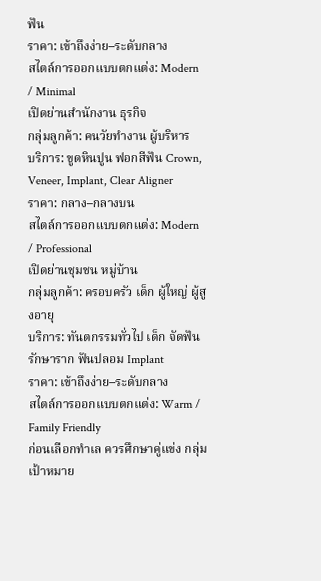ฟัน
ราคา: เข้าถึงง่าย–ระดับกลาง
สไตล์การออกแบบตกแต่ง: Modern / Minimal
เปิดย่านสำนักงาน ธุรกิจ
กลุ่มลูกค้า: คนวัยทำงาน ผู้บริหาร
บริการ: ขูดหินปูน ฟอกสีฟัน Crown, Veneer, Implant, Clear Aligner
ราคา: กลาง–กลางบน
สไตล์การออกแบบตกแต่ง: Modern / Professional
เปิดย่านชุมชน หมู่บ้าน
กลุ่มลูกค้า: ครอบครัว เด็ก ผู้ใหญ่ ผู้สูงอายุ
บริการ: ทันตกรรมทั่วไป เด็ก จัดฟัน รักษาราก ฟันปลอม Implant
ราคา: เข้าถึงง่าย–ระดับกลาง
สไตล์การออกแบบตกแต่ง: Warm / Family Friendly
ก่อนเลือกทำเล ควรศึกษาคู่แข่ง กลุ่มเป้าหมาย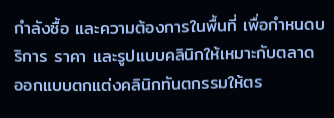กำลังซื้อ และความต้องการในพื้นที่ เพื่อกำหนดบริการ ราคา และรูปแบบคลินิกให้เหมาะกับตลาด
ออกแบบตกแต่งคลินิกทันตกรรมให้ตร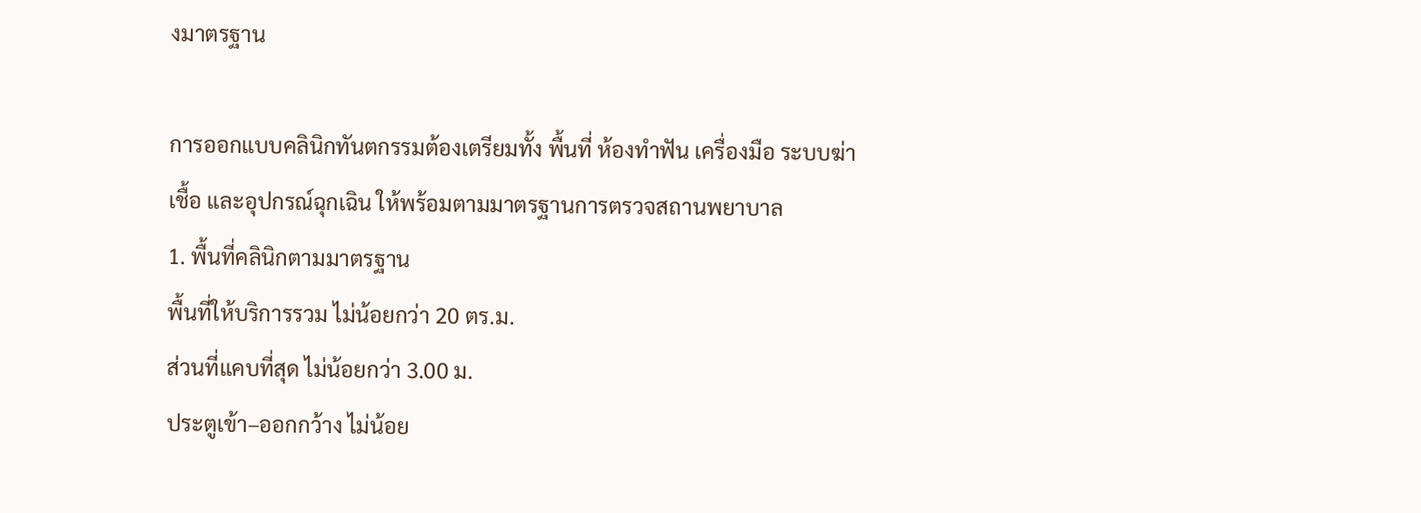งมาตรฐาน

การออกแบบคลินิกทันตกรรมต้องเตรียมทั้ง พื้นที่ ห้องทำฟัน เครื่องมือ ระบบฆ่าเชื้อ และอุปกรณ์ฉุกเฉิน ให้พร้อมตามมาตรฐานการตรวจสถานพยาบาล
1. พื้นที่คลินิกตามมาตรฐาน
พื้นที่ให้บริการรวม ไม่น้อยกว่า 20 ตร.ม.
ส่วนที่แคบที่สุด ไม่น้อยกว่า 3.00 ม.
ประตูเข้า–ออกกว้าง ไม่น้อย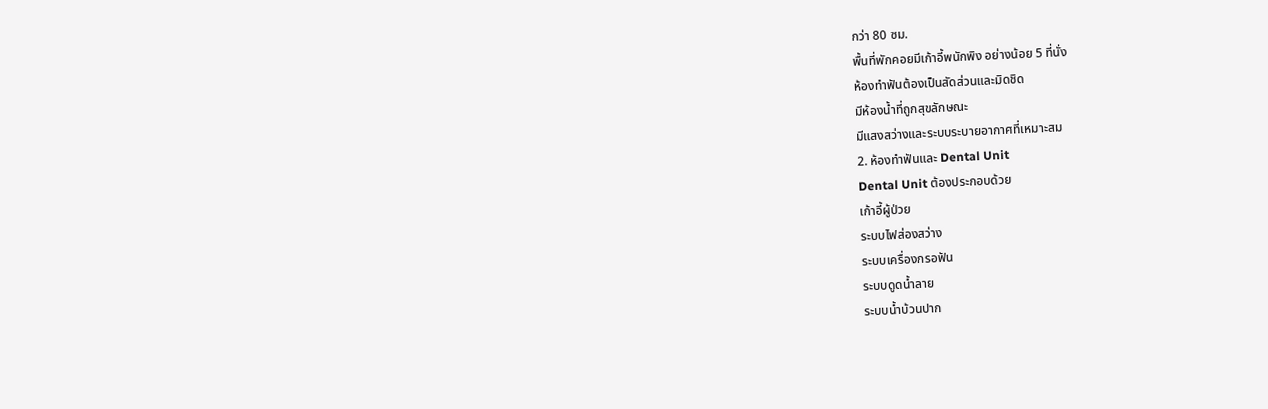กว่า 80 ซม.
พื้นที่พักคอยมีเก้าอี้พนักพิง อย่างน้อย 5 ที่นั่ง
ห้องทำฟันต้องเป็นสัดส่วนและมิดชิด
มีห้องน้ำที่ถูกสุขลักษณะ
มีแสงสว่างและระบบระบายอากาศที่เหมาะสม
2. ห้องทำฟันและ Dental Unit
Dental Unit ต้องประกอบด้วย
เก้าอี้ผู้ป่วย
ระบบไฟส่องสว่าง
ระบบเครื่องกรอฟัน
ระบบดูดน้ำลาย
ระบบน้ำบ้วนปาก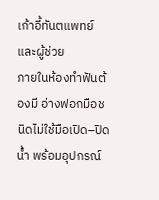เก้าอี้ทันตแพทย์และผู้ช่วย
ภายในห้องทำฟันต้องมี อ่างฟอกมือชนิดไม่ใช้มือเปิด–ปิดน้ำ พร้อมอุปกรณ์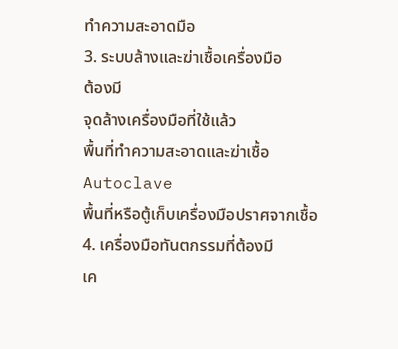ทำความสะอาดมือ
3. ระบบล้างและฆ่าเชื้อเครื่องมือ
ต้องมี
จุดล้างเครื่องมือที่ใช้แล้ว
พื้นที่ทำความสะอาดและฆ่าเชื้อ
Autoclave
พื้นที่หรือตู้เก็บเครื่องมือปราศจากเชื้อ
4. เครื่องมือทันตกรรมที่ต้องมี
เค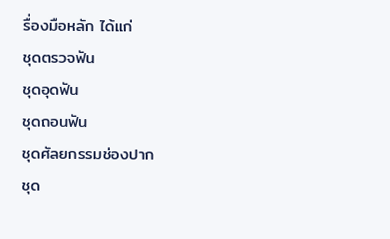รื่องมือหลัก ได้แก่
ชุดตรวจฟัน
ชุดอุดฟัน
ชุดถอนฟัน
ชุดศัลยกรรมช่องปาก
ชุด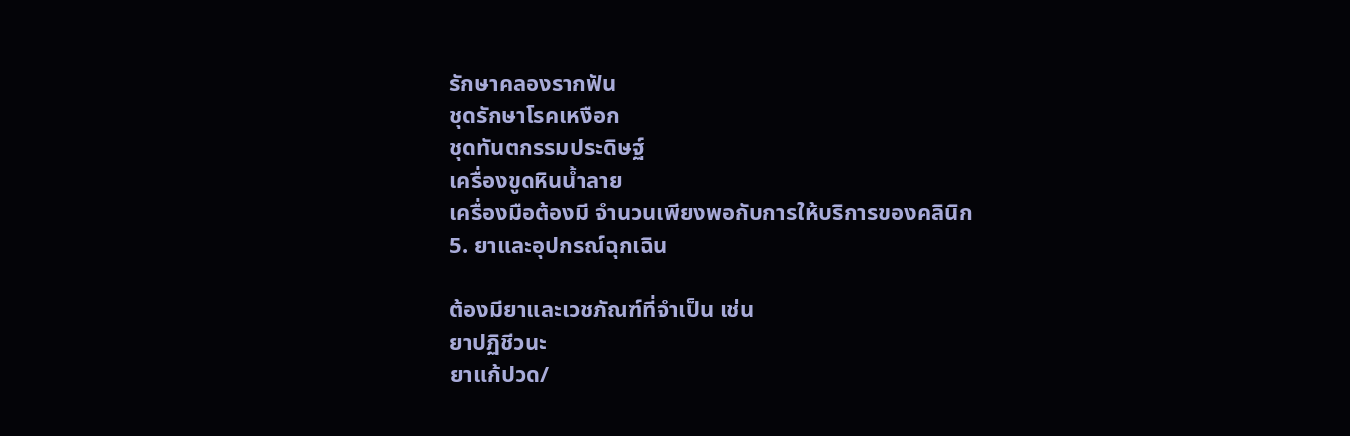รักษาคลองรากฟัน
ชุดรักษาโรคเหงือก
ชุดทันตกรรมประดิษฐ์
เครื่องขูดหินน้ำลาย
เครื่องมือต้องมี จำนวนเพียงพอกับการให้บริการของคลินิก
5. ยาและอุปกรณ์ฉุกเฉิน

ต้องมียาและเวชภัณฑ์ที่จำเป็น เช่น
ยาปฏิชีวนะ
ยาแก้ปวด/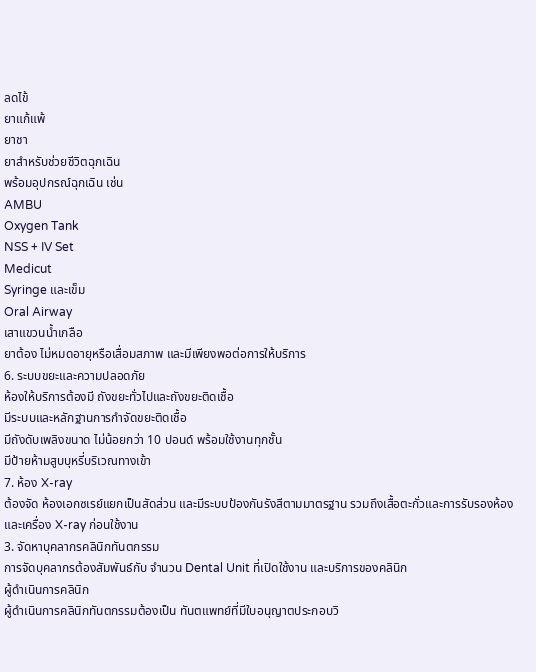ลดไข้
ยาแก้แพ้
ยาชา
ยาสำหรับช่วยชีวิตฉุกเฉิน
พร้อมอุปกรณ์ฉุกเฉิน เช่น
AMBU
Oxygen Tank
NSS + IV Set
Medicut
Syringe และเข็ม
Oral Airway
เสาแขวนน้ำเกลือ
ยาต้อง ไม่หมดอายุหรือเสื่อมสภาพ และมีเพียงพอต่อการให้บริการ
6. ระบบขยะและความปลอดภัย
ห้องให้บริการต้องมี ถังขยะทั่วไปและถังขยะติดเชื้อ
มีระบบและหลักฐานการกำจัดขยะติดเชื้อ
มีถังดับเพลิงขนาด ไม่น้อยกว่า 10 ปอนด์ พร้อมใช้งานทุกชั้น
มีป้ายห้ามสูบบุหรี่บริเวณทางเข้า
7. ห้อง X-ray
ต้องจัด ห้องเอกซเรย์แยกเป็นสัดส่วน และมีระบบป้องกันรังสีตามมาตรฐาน รวมถึงเสื้อตะกั่วและการรับรองห้องและเครื่อง X-ray ก่อนใช้งาน
3. จัดหาบุคลากรคลินิกทันตกรรม
การจัดบุคลากรต้องสัมพันธ์กับ จำนวน Dental Unit ที่เปิดใช้งาน และบริการของคลินิก
ผู้ดำเนินการคลินิก
ผู้ดำเนินการคลินิกทันตกรรมต้องเป็น ทันตแพทย์ที่มีใบอนุญาตประกอบวิ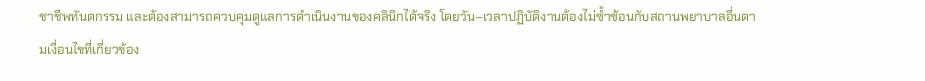ชาชีพทันตกรรม และต้องสามารถควบคุมดูแลการดำเนินงานของคลินิกได้จริง โดยวัน–เวลาปฏิบัติงานต้องไม่ซ้ำซ้อนกับสถานพยาบาลอื่นตามเงื่อนไขที่เกี่ยวข้อง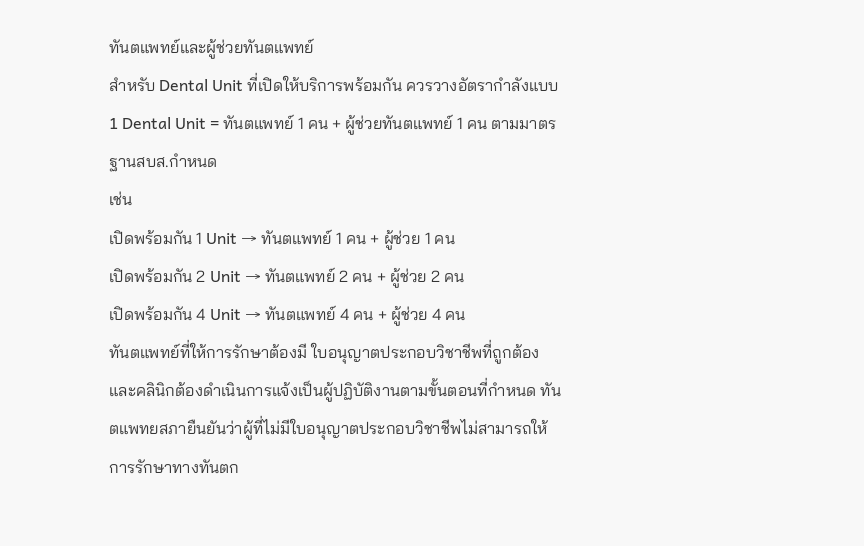ทันตแพทย์และผู้ช่วยทันตแพทย์
สำหรับ Dental Unit ที่เปิดให้บริการพร้อมกัน ควรวางอัตรากำลังแบบ
1 Dental Unit = ทันตแพทย์ 1 คน + ผู้ช่วยทันตแพทย์ 1 คน ตามมาตรฐานสบส.กำหนด
เช่น
เปิดพร้อมกัน 1 Unit → ทันตแพทย์ 1 คน + ผู้ช่วย 1 คน
เปิดพร้อมกัน 2 Unit → ทันตแพทย์ 2 คน + ผู้ช่วย 2 คน
เปิดพร้อมกัน 4 Unit → ทันตแพทย์ 4 คน + ผู้ช่วย 4 คน
ทันตแพทย์ที่ให้การรักษาต้องมี ใบอนุญาตประกอบวิชาชีพที่ถูกต้อง และคลินิกต้องดำเนินการแจ้งเป็นผู้ปฏิบัติงานตามขั้นตอนที่กำหนด ทันตแพทยสภายืนยันว่าผู้ที่ไม่มีใบอนุญาตประกอบวิชาชีพไม่สามารถให้การรักษาทางทันตก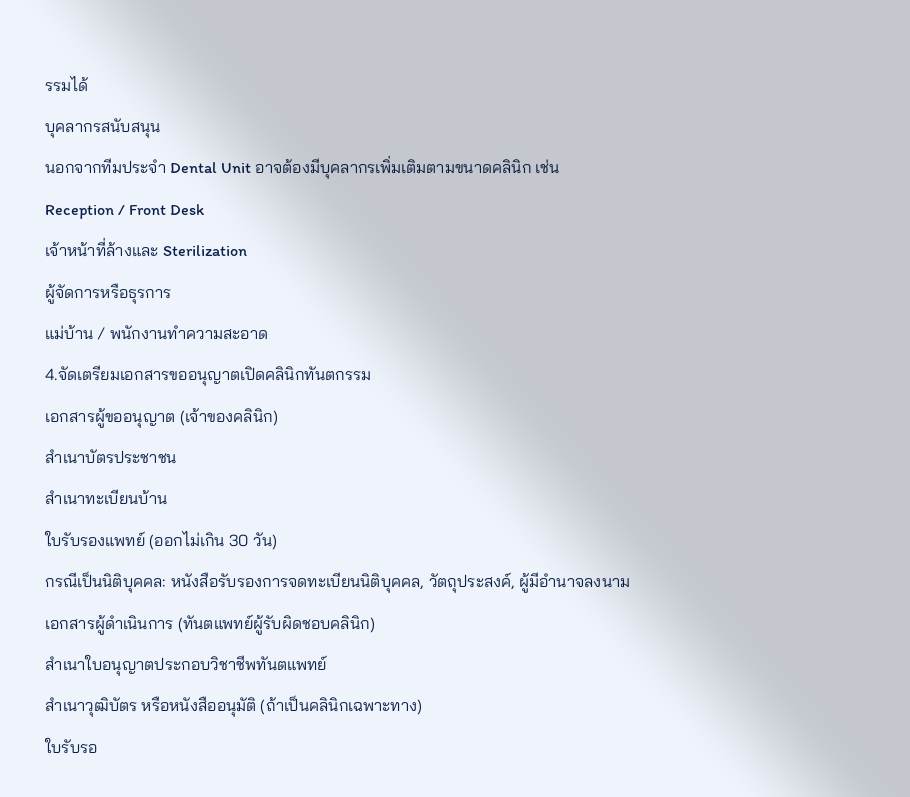รรมได้
บุคลากรสนับสนุน
นอกจากทีมประจำ Dental Unit อาจต้องมีบุคลากรเพิ่มเติมตามขนาดคลินิก เช่น
Reception / Front Desk
เจ้าหน้าที่ล้างและ Sterilization
ผู้จัดการหรือธุรการ
แม่บ้าน / พนักงานทำความสะอาด
4.จัดเตรียมเอกสารขออนุญาตเปิดคลินิกทันตกรรม
เอกสารผู้ขออนุญาต (เจ้าของคลินิก)
สำเนาบัตรประชาชน
สำเนาทะเบียนบ้าน
ใบรับรองแพทย์ (ออกไม่เกิน 30 วัน)
กรณีเป็นนิติบุคคล: หนังสือรับรองการจดทะเบียนนิติบุคคล, วัตถุประสงค์, ผู้มีอำนาจลงนาม
เอกสารผู้ดำเนินการ (ทันตแพทย์ผู้รับผิดชอบคลินิก)
สำเนาใบอนุญาตประกอบวิชาชีพทันตแพทย์
สำเนาวุฒิบัตร หรือหนังสืออนุมัติ (ถ้าเป็นคลินิกเฉพาะทาง)
ใบรับรอ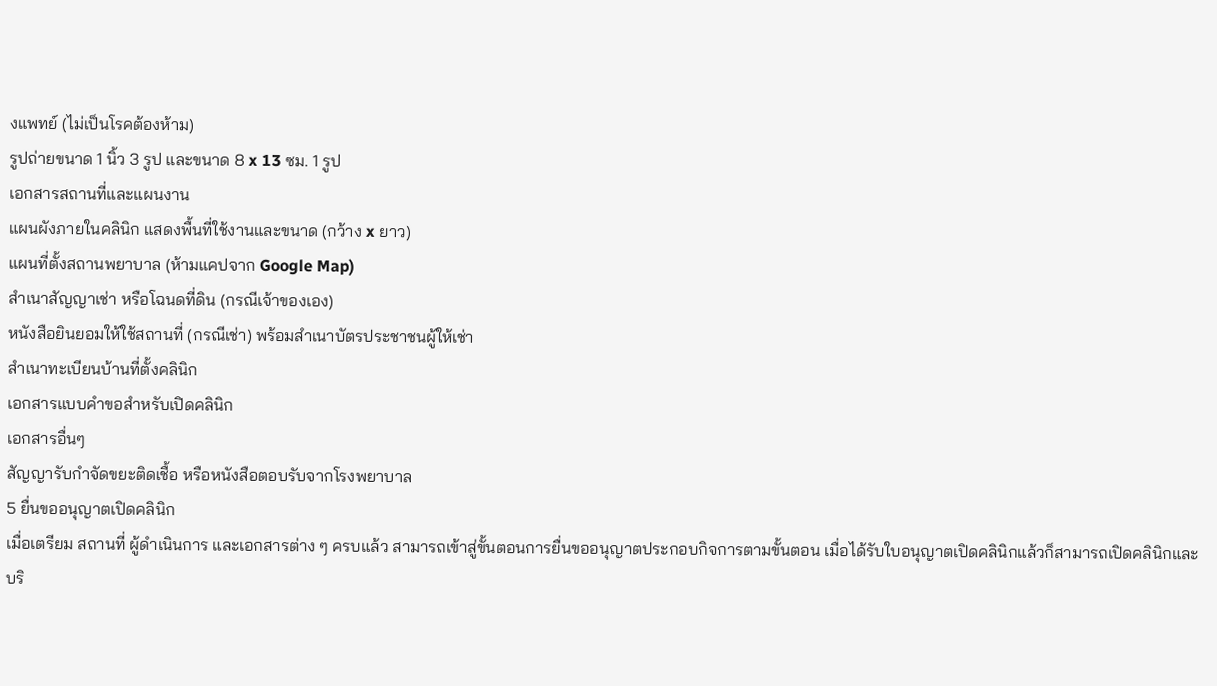งแพทย์ (ไม่เป็นโรคต้องห้าม)
รูปถ่ายขนาด 1 นิ้ว 3 รูป และขนาด 8 x 13 ซม. 1 รูป
เอกสารสถานที่และแผนงาน
แผนผังภายในคลินิก แสดงพื้นที่ใช้งานและขนาด (กว้าง x ยาว)
แผนที่ตั้งสถานพยาบาล (ห้ามแคปจาก Google Map)
สำเนาสัญญาเช่า หรือโฉนดที่ดิน (กรณีเจ้าของเอง)
หนังสือยินยอมให้ใช้สถานที่ (กรณีเช่า) พร้อมสำเนาบัตรประชาชนผู้ให้เช่า
สำเนาทะเบียนบ้านที่ตั้งคลินิก
เอกสารแบบคำขอสำหรับเปิดคลินิก
เอกสารอื่นๆ
สัญญารับกำจัดขยะติดเชื้อ หรือหนังสือตอบรับจากโรงพยาบาล
5 ยื่นขออนุญาตเปิดคลินิก
เมื่อเตรียม สถานที่ ผู้ดำเนินการ และเอกสารต่าง ๆ ครบแล้ว สามารถเข้าสู่ขั้นตอนการยื่นขออนุญาตประกอบกิจการตามขั้นตอน เมื่อได้รับใบอนุญาตเปิดคลินิกแล้วก็สามารถเปิดคลินิกและบริ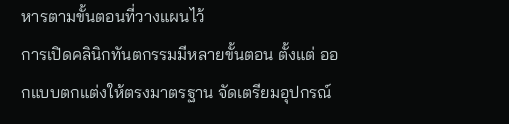หารตามขั้นตอนที่วางแผนไว้
การเปิดคลินิกทันตกรรมมีหลายขั้นตอน ตั้งแต่ ออกแบบตกแต่งให้ตรงมาตรฐาน จัดเตรียมอุปกรณ์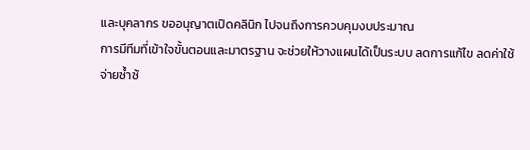และบุคลากร ขออนุญาตเปิดคลินิก ไปจนถึงการควบคุมงบประมาณ
การมีทีมที่เข้าใจขั้นตอนและมาตรฐาน จะช่วยให้วางแผนได้เป็นระบบ ลดการแก้ไข ลดค่าใช้จ่ายซ้ำซ้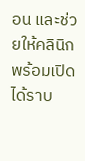อน และช่วยให้คลินิกพร้อมเปิดได้ราบ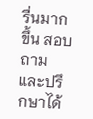รื่นมากขึ้น สอบถามและปรึกษาได้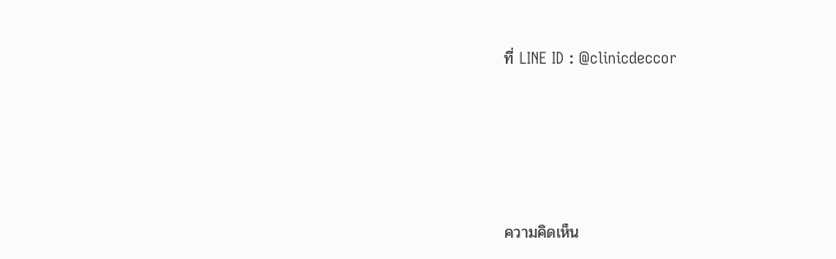ที่ LINE ID : @clinicdeccor





ความคิดเห็น